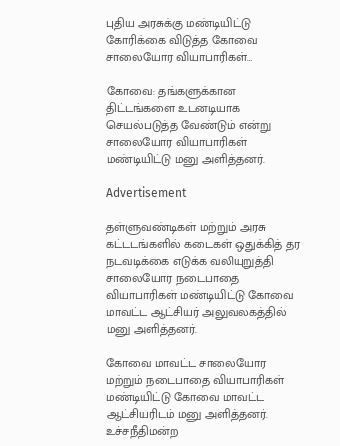புதிய அரசுக்கு மண்டியிட்டு கோரிக்கை விடுத்த கோவை சாலையோர வியாபாரிகள்…

கோவை: தங்களுக்கான திட்டங்களை உடனடியாக செயல்படுத்த வேண்டும் என்று சாலையோர வியாபாரிகள் மண்டியிட்டு மனு அளித்தனர்.

Advertisement

தள்ளுவண்டிகள் மற்றும் அரசு கட்டடங்களில் கடைகள் ஒதுக்கித் தர நடவடிக்கை எடுக்க வலியுறுத்தி சாலையோர நடைபாதை வியாபாரிகள் மண்டியிட்டு கோவை மாவட்ட ஆட்சியர் அலுவலகத்தில் மனு அளித்தனர்.

கோவை மாவட்ட சாலையோர மற்றும் நடைபாதை வியாபாரிகள் மண்டியிட்டு கோவை மாவட்ட ஆட்சியரிடம் மனு அளித்தனர். உச்சநீதிமன்ற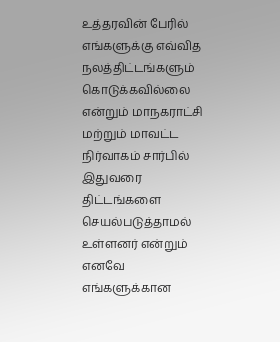உத்தரவின் பேரில் எங்களுக்கு எவ்வித நலத்திட்டங்களும் கொடுக்கவில்லை என்றும் மாநகராட்சி மற்றும் மாவட்ட நிர்வாகம் சார்பில் இதுவரை திட்டங்களை செயல்படுத்தாமல் உள்ளனர் என்றும் எனவே எங்களுக்கான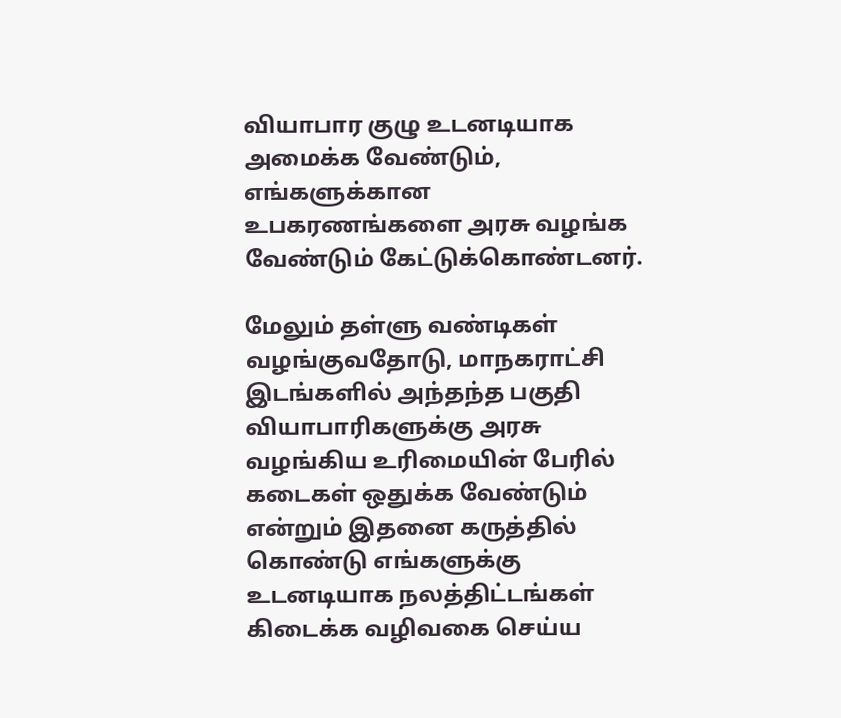வியாபார குழு உடனடியாக அமைக்க வேண்டும், எங்களுக்கான உபகரணங்களை அரசு வழங்க வேண்டும் கேட்டுக்கொண்டனர்.

மேலும் தள்ளு வண்டிகள் வழங்குவதோடு, மாநகராட்சி இடங்களில் அந்தந்த பகுதி வியாபாரிகளுக்கு அரசு வழங்கிய உரிமையின் பேரில் கடைகள் ஒதுக்க வேண்டும் என்றும் இதனை கருத்தில் கொண்டு எங்களுக்கு உடனடியாக நலத்திட்டங்கள் கிடைக்க வழிவகை செய்ய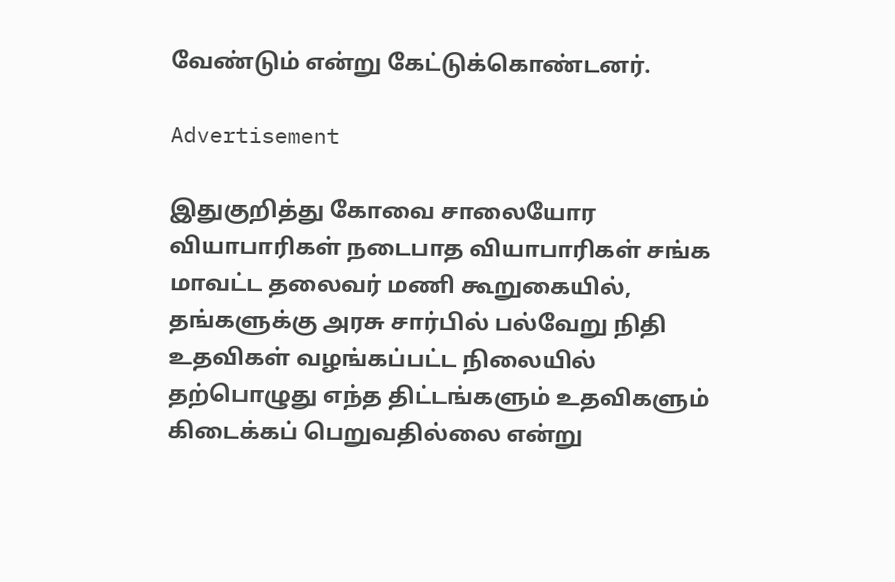வேண்டும் என்று கேட்டுக்கொண்டனர்.

Advertisement

இதுகுறித்து கோவை சாலையோர வியாபாரிகள் நடைபாத வியாபாரிகள் சங்க மாவட்ட தலைவர் மணி கூறுகையில், தங்களுக்கு அரசு சார்பில் பல்வேறு நிதி உதவிகள் வழங்கப்பட்ட நிலையில் தற்பொழுது எந்த திட்டங்களும் உதவிகளும் கிடைக்கப் பெறுவதில்லை என்று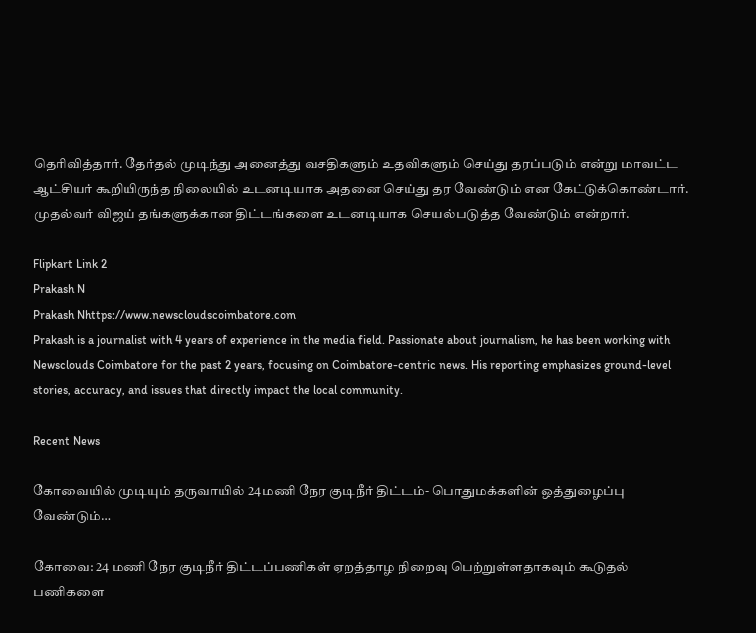தெரிவித்தார். தேர்தல் முடிந்து அனைத்து வசதிகளும் உதவிகளும் செய்து தரப்படும் என்று மாவட்ட ஆட்சியர் கூறியிருந்த நிலையில் உடனடியாக அதனை செய்து தர வேண்டும் என கேட்டுக்கொண்டார். முதல்வர் விஜய் தங்களுக்கான திட்டங்களை உடனடியாக செயல்படுத்த வேண்டும் என்றார்.

Flipkart Link 2
Prakash N
Prakash Nhttps://www.newscloudscoimbatore.com
Prakash is a journalist with 4 years of experience in the media field. Passionate about journalism, he has been working with Newsclouds Coimbatore for the past 2 years, focusing on Coimbatore-centric news. His reporting emphasizes ground-level stories, accuracy, and issues that directly impact the local community.

Recent News

கோவையில் முடியும் தருவாயில் 24மணி நேர குடிநீர் திட்டம்- பொதுமக்களின் ஒத்துழைப்பு வேண்டும்…

கோவை: 24 மணி நேர குடிநீர் திட்டப்பணிகள் ஏறத்தாழ நிறைவு பெற்றுள்ளதாகவும் கூடுதல் பணிகளை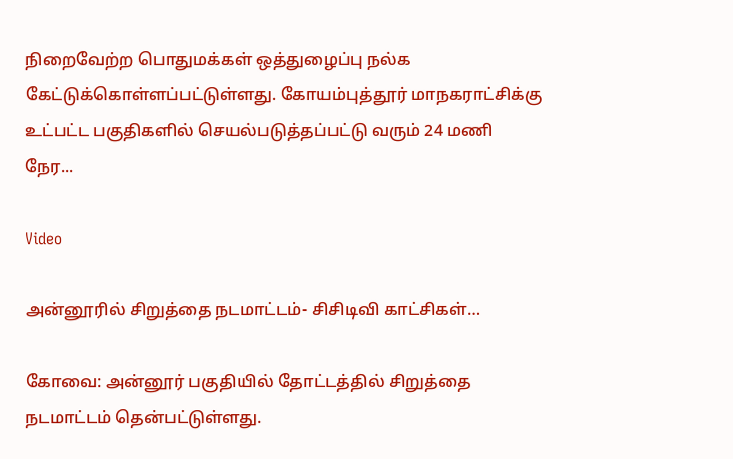நிறைவேற்ற பொதுமக்கள் ஒத்துழைப்பு நல்க கேட்டுக்கொள்ளப்பட்டுள்ளது. கோயம்புத்தூர் மாநகராட்சிக்கு உட்பட்ட பகுதிகளில் செயல்படுத்தப்பட்டு வரும் 24 மணி நேர...

Video

அன்னூரில் சிறுத்தை நடமாட்டம்- சிசிடிவி காட்சிகள்…

கோவை: அன்னூர் பகுதியில் தோட்டத்தில் சிறுத்தை நடமாட்டம் தென்பட்டுள்ளது.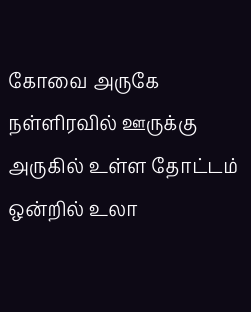கோவை அருகே நள்ளிரவில் ஊருக்கு அருகில் உள்ள தோட்டம் ஒன்றில் உலா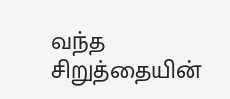வந்த சிறுத்தையின்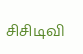சிசிடிவி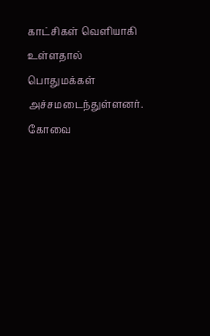காட்சிகள் வெளியாகி உள்ளதால் பொதுமக்கள் அச்சமடைந்துள்ளனர். கோவை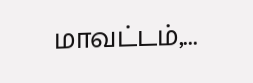மாவட்டம்,...